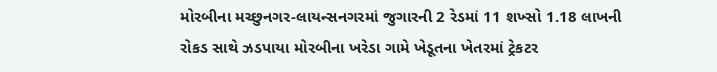મોરબીના મચ્છુનગર-લાયન્સનગરમાં જુગારની 2 રેડમાં 11 શખ્સો 1.18 લાખની રોકડ સાથે ઝડપાયા મોરબીના ખરેડા ગામે ખેડૂતના ખેતરમાં ટ્રેકટર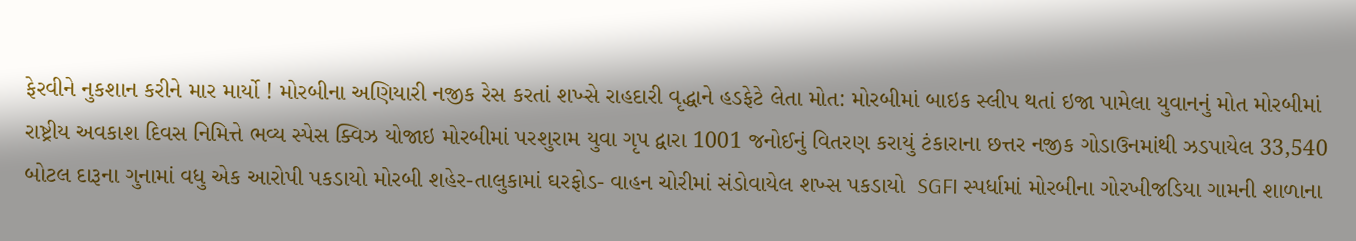ફેરવીને નુકશાન કરીને માર માર્યો ! મોરબીના અણિયારી નજીક રેસ કરતાં શખ્સે રાહદારી વૃદ્ધાને હડફેટે લેતા મોત: મોરબીમાં બાઇક સ્લીપ થતાં ઇજા પામેલા યુવાનનું મોત મોરબીમાં રાષ્ટ્રીય અવકાશ દિવસ નિમિત્તે ભવ્ય સ્પેસ ક્વિઝ યોજાઇ મોરબીમાં પરશુરામ યુવા ગૃપ દ્વારા 1001 જનોઈનું વિતરણ કરાયું ટંકારાના છત્તર નજીક ગોડાઉનમાંથી ઝડપાયેલ 33,540 બોટલ દારૂના ગુનામાં વધુ એક આરોપી પકડાયો મોરબી શહેર-તાલુકામાં ઘરફોડ- વાહન ચોરીમાં સંડોવાયેલ શખ્સ પકડાયો  SGFI સ્પર્ધામાં મોરબીના ગોરખીજડિયા ગામની શાળાના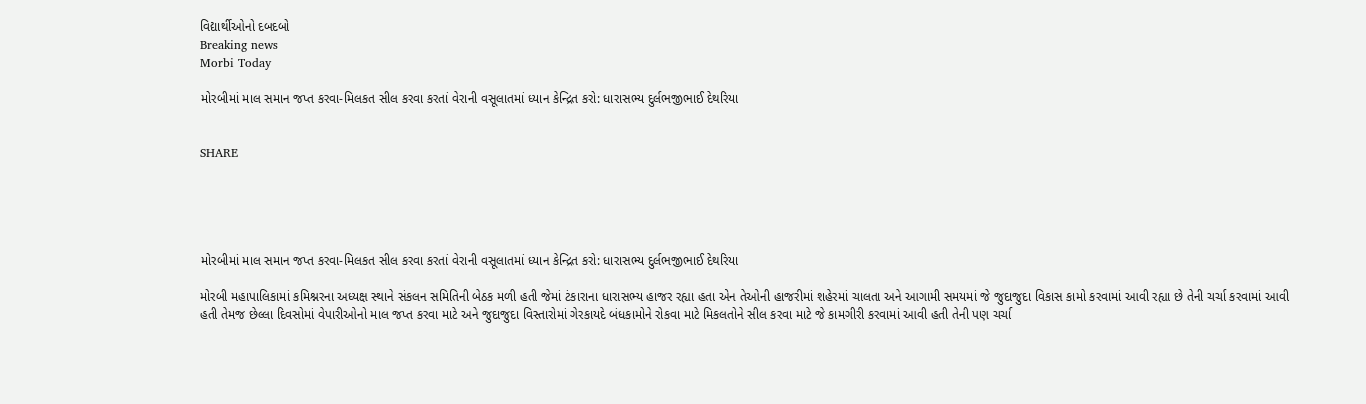વિદ્યાર્થીઓનો દબદબો
Breaking news
Morbi Today

મોરબીમાં માલ સમાન જપ્ત કરવા-મિલકત સીલ કરવા કરતાં વેરાની વસૂલાતમાં ધ્યાન કેન્દ્રિત કરો: ધારાસભ્ય દુર્લભજીભાઈ દેથરિયા


SHARE





મોરબીમાં માલ સમાન જપ્ત કરવા-મિલકત સીલ કરવા કરતાં વેરાની વસૂલાતમાં ધ્યાન કેન્દ્રિત કરો: ધારાસભ્ય દુર્લભજીભાઈ દેથરિયા

મોરબી મહાપાલિકામાં કમિશ્નરના અધ્યક્ષ સ્થાને સંકલન સમિતિની બેઠક મળી હતી જેમાં ટંકારાના ધારાસભ્ય હાજર રહ્યા હતા એન તેઓની હાજરીમાં શહેરમાં ચાલતા અને આગામી સમયમાં જે જુદાજુદા વિકાસ કામો કરવામાં આવી રહ્યા છે તેની ચર્ચા કરવામાં આવી હતી તેમજ છેલ્લા દિવસોમાં વેપારીઓનો માલ જપ્ત કરવા માટે અને જુદાજુદા વિસ્તારોમાં ગેરકાયદે બંધકામોને રોકવા માટે મિકલતોને સીલ કરવા માટે જે કામગીરી કરવામાં આવી હતી તેની પણ ચર્ચા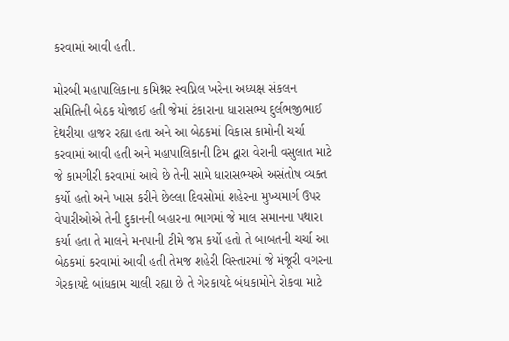કરવામાં આવી હતી.

મોરબી મહાપાલિકાના કમિશ્નર સ્વપ્નિલ ખરેના અધ્યક્ષ સંકલન સમિતિની બેઠક યોજાઈ હતી જેમાં ટંકારાના ધારાસભ્ય દુર્લભજીભાઈ દેથરીયા હાજર રહ્યા હતા અને આ બેઠકમાં વિકાસ કામોની ચર્ચા કરવામાં આવી હતી અને મહાપાલિકાની ટિમ દ્વારા વેરાની વસુલાત માટે જે કામગીરી કરવામાં આવે છે તેની સામે ધારાસભ્યએ અસંતોષ વ્યક્ત કર્યો હતો અને ખાસ કરીને છેલ્લા દિવસોમાં શહેરના મુખ્યમાર્ગ ઉપર વેપારીઓએ તેની દુકાનની બહારના ભાગમાં જે માલ સમાનના પથારા કર્યા હતા તે માલને મનપાની ટીમે જપ્ત કર્યો હતો તે બાબતની ચર્ચા આ બેઠકમાં કરવામાં આવી હતી તેમજ શહેરી વિસ્તારમાં જે મંજૂરી વગરના ગેરકાયદે બાંધકામ ચાલી રહ્યા છે તે ગેરકાયદે બંધકામોને રોકવા માટે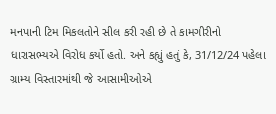મનપાની ટિમ મિકલતોને સીલ કરી રહી છે તે કામગીરીનો ધારાસભ્યએ વિરોધ કર્યો હતો. અને કહ્યું હતું કે, 31/12/24 પહેલા ગ્રામ્ય વિસ્તારમાંથી જે આસામીઓએ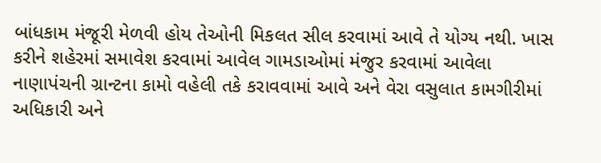બાંધકામ મંજૂરી મેળવી હોય તેઓની મિકલત સીલ કરવામાં આવે તે યોગ્ય નથી. ખાસ કરીને શહેરમાં સમાવેશ કરવામાં આવેલ ગામડાઓમાં મંજુર કરવામાં આવેલા નાણાપંચની ગ્રાન્ટના કામો વહેલી તકે કરાવવામાં આવે અને વેરા વસુલાત કામગીરીમાં અધિકારી અને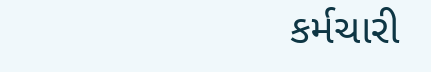કર્મચારી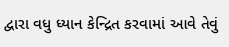દ્વારા વધુ ધ્યાન કેન્દ્રિત કરવામાં આવે તેવું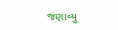જણાવ્યુ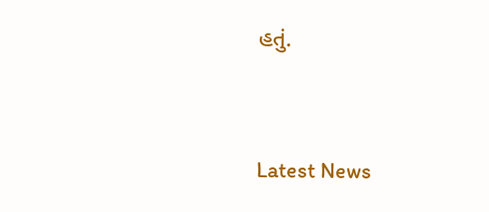હતું.




Latest News